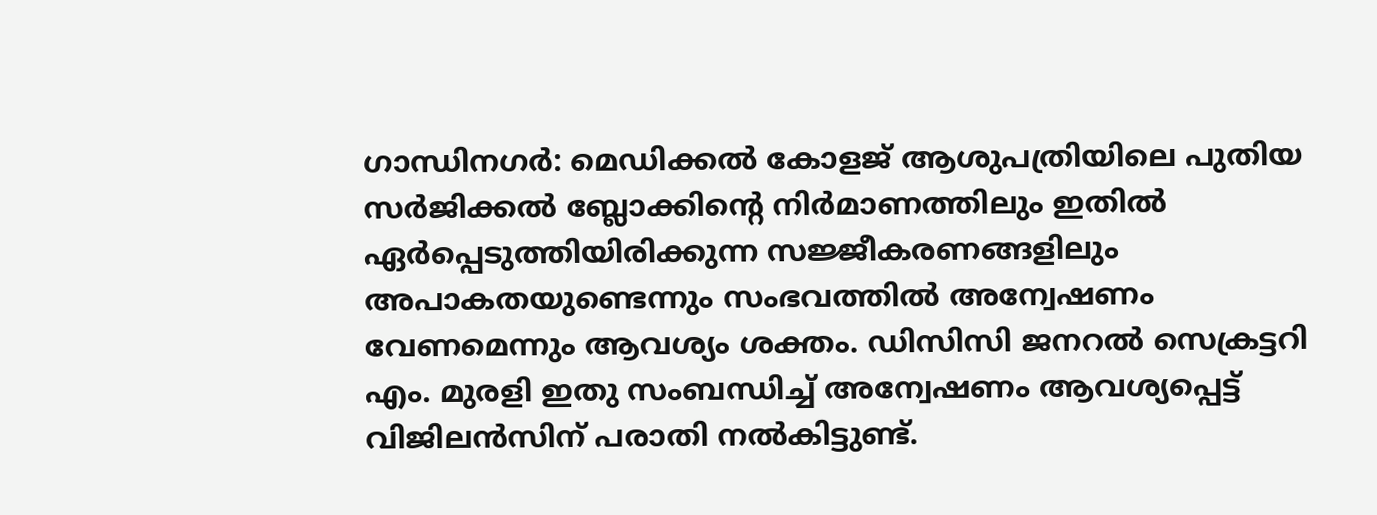ഗാന്ധിനഗർ: മെഡിക്കൽ കോളജ് ആശുപത്രിയിലെ പുതിയ സർജിക്കൽ ബ്ലോക്കിന്റെ നിർമാണത്തിലും ഇതിൽ ഏർപ്പെടുത്തിയിരിക്കുന്ന സജ്ജീകരണങ്ങളിലും അപാകതയുണ്ടെന്നും സംഭവത്തിൽ അന്വേഷണം വേണമെന്നും ആവശ്യം ശക്തം. ഡിസിസി ജനറൽ സെക്രട്ടറി എം. മുരളി ഇതു സംബന്ധിച്ച് അന്വേഷണം ആവശ്യപ്പെട്ട് വിജിലൻസിന് പരാതി നൽകിട്ടുണ്ട്.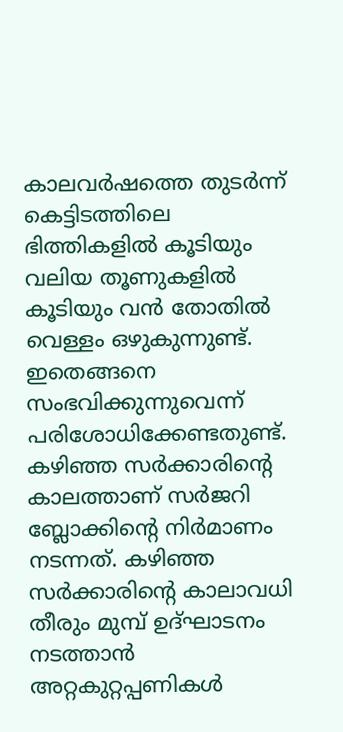കാലവർഷത്തെ തുടർന്ന് കെട്ടിടത്തിലെ ഭിത്തികളിൽ കൂടിയും വലിയ തൂണുകളിൽ കൂടിയും വൻ തോതിൽ വെള്ളം ഒഴുകുന്നുണ്ട്. ഇതെങ്ങനെ സംഭവിക്കുന്നുവെന്ന് പരിശോധിക്കേണ്ടതുണ്ട്. കഴിഞ്ഞ സർക്കാരിന്റെ കാലത്താണ് സർജറി ബ്ലോക്കിന്റെ നിർമാണം നടന്നത്. കഴിഞ്ഞ സർക്കാരിന്റെ കാലാവധി തീരും മുമ്പ് ഉദ്ഘാടനം നടത്താൻ അറ്റകുറ്റപ്പണികൾ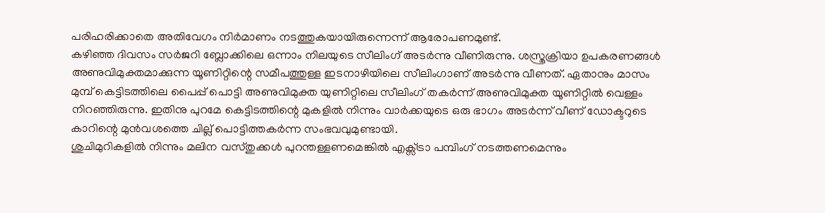പരിഹരിക്കാതെ അതിവേഗം നിർമാണം നടത്തുകയായിരുന്നെന്ന് ആരോപണമുണ്ട്.
കഴിഞ്ഞ ദിവസം സർജറി ബ്ലോക്കിലെ ഒന്നാം നിലയുടെ സീലിംഗ് അടർന്നു വീണിരുന്നു. ശസ്ത്രക്രിയാ ഉപകരണങ്ങൾ അണുവിമുക്തമാക്കുന്ന യൂണിറ്റിന്റെ സമീപത്തുള്ള ഇടനാഴിയിലെ സീലിംഗാണ് അടർന്നു വീണത്. ഏതാനും മാസം മുമ്പ് കെട്ടിടത്തിലെ പൈപ്പ് പൊട്ടി അണുവിമുക്ത യുണിറ്റിലെ സീലിംഗ് തകർന്ന് അണുവിമുക്ത യൂണിറ്റിൽ വെള്ളം നിറഞ്ഞിരുന്നു. ഇതിനു പുറമേ കെട്ടിടത്തിന്റെ മുകളിൽ നിന്നും വാർക്കയുടെ ഒരു ഭാഗം അടർന്ന് വീണ് ഡോക്ടറുടെ കാറിന്റെ മുൻവശത്തെ ചില്ല് പൊട്ടിത്തകർന്ന സംഭവവുമുണ്ടായി.
ശുചിമുറികളിൽ നിന്നും മലിന വസ്തുക്കൾ പുറന്തള്ളണമെങ്കിൽ എക്സ്ട്രാ പമ്പിംഗ് നടത്തണമെന്നും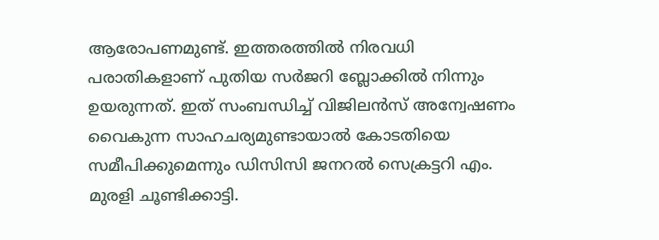ആരോപണമുണ്ട്. ഇത്തരത്തിൽ നിരവധി പരാതികളാണ് പുതിയ സർജറി ബ്ലോക്കിൽ നിന്നും ഉയരുന്നത്. ഇത് സംബന്ധിച്ച് വിജിലൻസ് അന്വേഷണം വൈകുന്ന സാഹചര്യമുണ്ടായാൽ കോടതിയെ സമീപിക്കുമെന്നും ഡിസിസി ജനറൽ സെക്രട്ടറി എം. മുരളി ചൂണ്ടിക്കാട്ടി.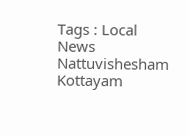Tags : Local News Nattuvishesham Kottayam